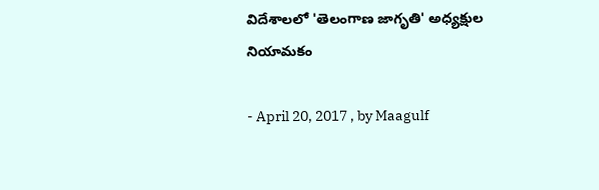విదేశాలలో 'తెలంగాణ జాగృతి' అధ్యక్షుల నియామకం

- April 20, 2017 , by Maagulf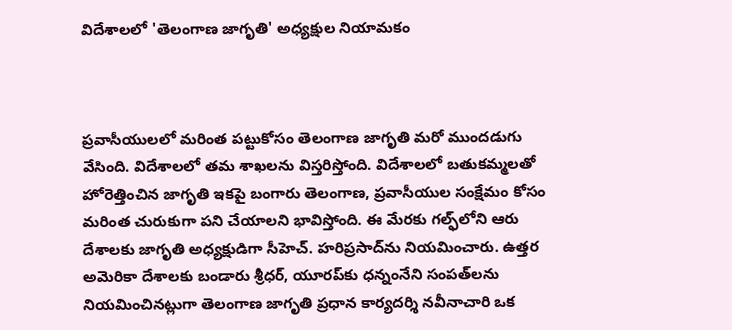విదేశాలలో 'తెలంగాణ జాగృతి' అధ్యక్షుల నియామకం



ప్రవాసీయులలో మరింత పట్టుకోసం తెలంగాణ జాగృతి మరో ముందడుగు వేసింది. విదేశాలలో తమ శాఖలను విస్తరిస్తోంది. విదేశాలలో బతుకమ్మలతో హోరెత్తించిన జాగృతి ఇకపై బంగారు తెలంగాణ, ప్రవాసీయుల సంక్షేమం కోసం మరింత చురుకుగా పని చేయాలని భావిస్తోంది. ఈ మేరకు గల్ఫ్‌లోని ఆరు దేశాలకు జాగృతి అధ్యక్షుడిగా సీహెచ్. హరిప్రసాద్‌ను నియమించారు. ఉత్తర అమెరికా దేశాలకు బండారు శ్రీధర్, యూరప్‌కు ధన్నంనేని సంపత్‌లను నియమించినట్లుగా తెలంగాణ జాగృతి ప్రధాన కార్యదర్శి నవీనాచారి ఒక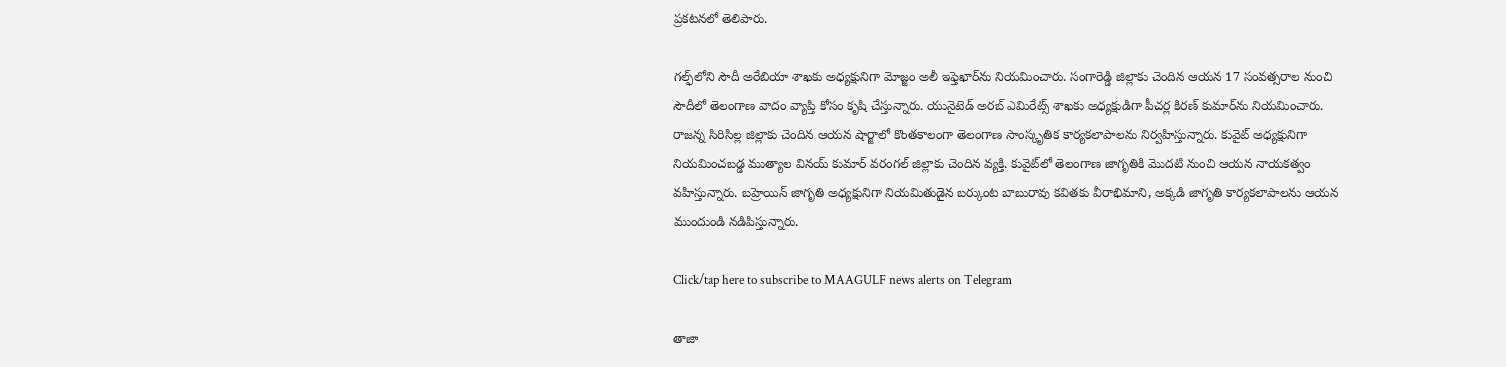ప్రకటనలో తెలిపారు.

గల్ఫ్‌లోని సౌదీ అరేబియా శాఖకు అధ్యక్షునిగా మోజ్జం అలీ ఇఫ్తెఖార్‌ను నియమించారు. సంగారెడ్డి జిల్లాకు చెందిన ఆయన 17 సంవత్సరాల నుంచి సౌదీలో తెలంగాణ వాదం వ్యాప్తి కోసం కృషి చేస్తున్నారు. యునైటెడ్ అరబ్ ఎమిరేట్స్ శాఖకు అధ్యక్షుడిగా పీచర్ల కిరణ్ కుమార్‌ను నియమించారు. రాజన్న సిరిసిల్ల జిల్లాకు చెందిన ఆయన షార్జాలో కొంతకాలంగా తెలంగాణ సాంస్కృతిక కార్యకలాపాలను నిర్వహిస్తున్నారు. కువైట్‌ అధ్యక్షునిగా నియమించబడ్డ ముత్యాల వినయ్ కుమార్ వరంగల్ జిల్లాకు చెందిన వ్యక్తి. కువైట్‌లో తెలంగాణ జాగృతికి మొదటి నుంచి ఆయన నాయకత్వం వహిస్తున్నారు. బహ్రెయిన్‌ జాగృతి అధ్యక్షునిగా నియమితుడైన బర్కుంట బాబురావు కవితకు వీరాభిమాని, అక్కడి జాగృతి కార్యకలాపాలను ఆయన ముందుండి నడిపిస్తున్నారు.

Click/tap here to subscribe to MAAGULF news alerts on Telegram

తాజా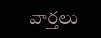వార్తలు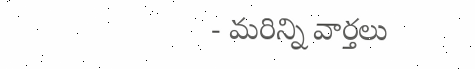- మరిన్ని వార్తలు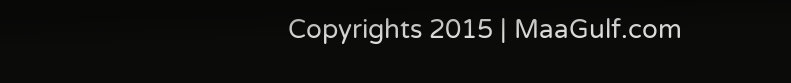Copyrights 2015 | MaaGulf.com